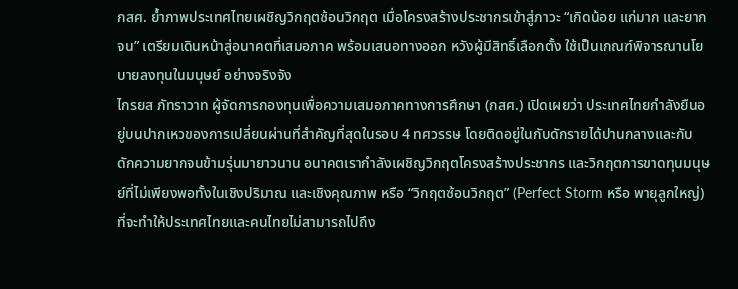กสศ. ย้ำภาพประเทศไทยเผชิญวิกฤตซ้อนวิกฤต เมื่อโครงสร้างประชากรเข้าสู่ภาวะ “เกิดน้อย แก่มาก และยากจน” เตรียมเดินหน้าสู่อนาคตที่เสมอภาค พร้อมเสนอทางออก หวังผู้มีสิทธิ์เลือกตั้ง ใช้เป็นเกณฑ์พิจารณานโยบายลงทุนในมนุษย์ อย่างจริงจัง
ไกรยส ภัทราวาท ผู้จัดการกองทุนเพื่อความเสมอภาคทางการศึกษา (กสศ.) เปิดเผยว่า ประเทศไทยกำลังยืนอยู่บนปากเหวของการเปลี่ยนผ่านที่สำคัญที่สุดในรอบ 4 ทศวรรษ โดยติดอยู่ในกับดักรายได้ปานกลางและกับดักความยากจนข้ามรุ่นมายาวนาน อนาคตเรากำลังเผชิญวิกฤตโครงสร้างประชากร และวิกฤตการขาดทุนมนุษย์ที่ไม่เพียงพอทั้งในเชิงปริมาณ และเชิงคุณภาพ หรือ “วิกฤตซ้อนวิกฤต” (Perfect Storm หรือ พายุลูกใหญ่) ที่จะทำให้ประเทศไทยและคนไทยไม่สามารถไปถึง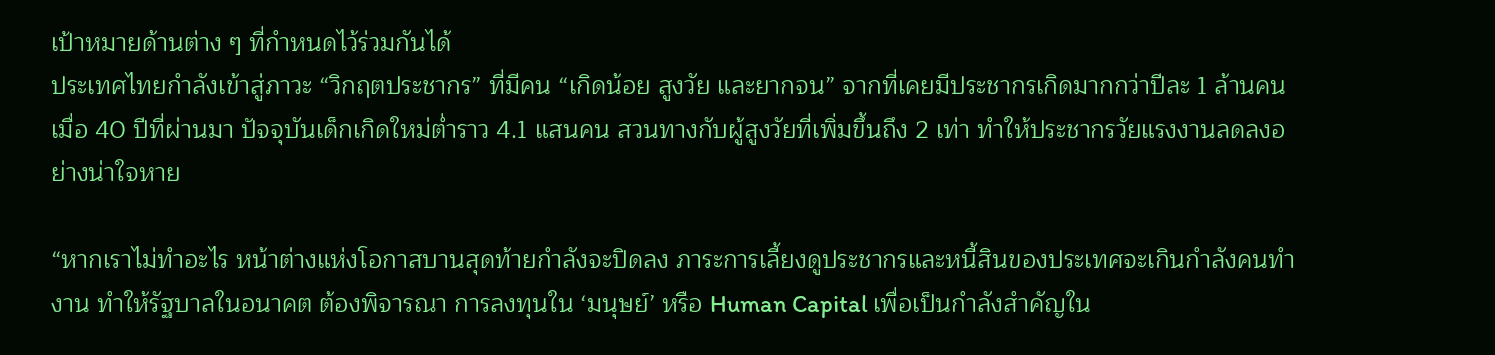เป้าหมายด้านต่าง ๆ ที่กำหนดไว้ร่วมกันได้
ประเทศไทยกำลังเข้าสู่ภาวะ “วิกฤตประชากร” ที่มีคน “เกิดน้อย สูงวัย และยากจน” จากที่เคยมีประชากรเกิดมากกว่าปีละ 1 ล้านคนเมื่อ 40 ปีที่ผ่านมา ปัจจุบันเด็กเกิดใหม่ต่ำราว 4.1 แสนคน สวนทางกับผู้สูงวัยที่เพิ่มขึ้นถึง 2 เท่า ทำให้ประชากรวัยแรงงานลดลงอย่างน่าใจหาย

“หากเราไม่ทำอะไร หน้าต่างแห่งโอกาสบานสุดท้ายกำลังจะปิดลง ภาระการเลี้ยงดูประชากรและหนี้สินของประเทศจะเกินกำลังคนทำงาน ทำให้รัฐบาลในอนาคต ต้องพิจารณา การลงทุนใน ‘มนุษย์’ หรือ Human Capital เพื่อเป็นกำลังสำคัญใน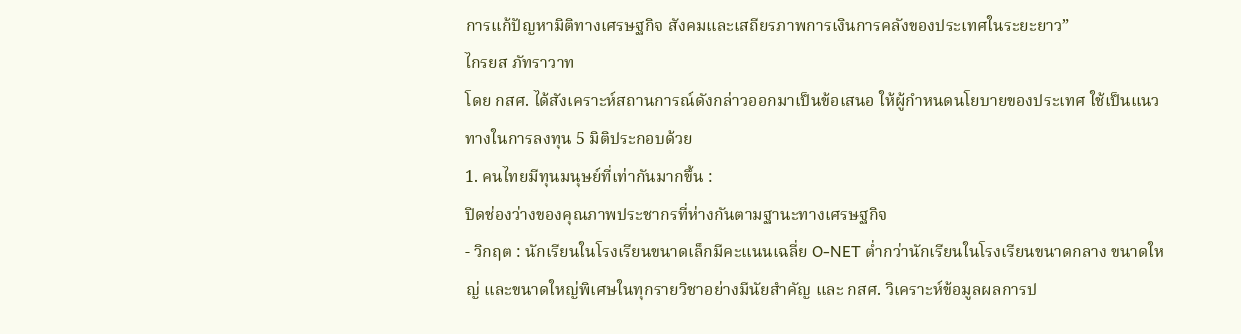การแก้ปัญหามิติทางเศรษฐกิจ สังคมและเสถียรภาพการเงินการคลังของประเทศในระยะยาว”
ไกรยส ภัทราวาท
โดย กสศ. ได้สังเคราะห์สถานการณ์ดังกล่าวออกมาเป็นข้อเสนอ ให้ผู้กำหนดนโยบายของประเทศ ใช้เป็นแนวทางในการลงทุน 5 มิติประกอบด้วย
1. คนไทยมีทุนมนุษย์ที่เท่ากันมากขึ้น :
ปิดช่องว่างของคุณภาพประชากรที่ห่างกันตามฐานะทางเศรษฐกิจ
- วิกฤต : นักเรียนในโรงเรียนขนาดเล็กมีคะแนนเฉลี่ย O-NET ต่ำกว่านักเรียนในโรงเรียนขนาดกลาง ขนาดใหญ่ และขนาดใหญ่พิเศษในทุกรายวิชาอย่างมีนัยสำคัญ และ กสศ. วิเคราะห์ข้อมูลผลการป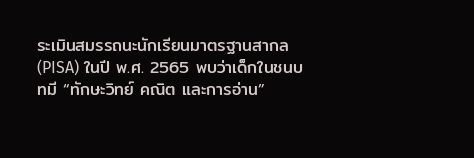ระเมินสมรรถนะนักเรียนมาตรฐานสากล (PISA) ในปี พ.ศ. 2565 พบว่าเด็กในชนบทมี “ทักษะวิทย์ คณิต และการอ่าน”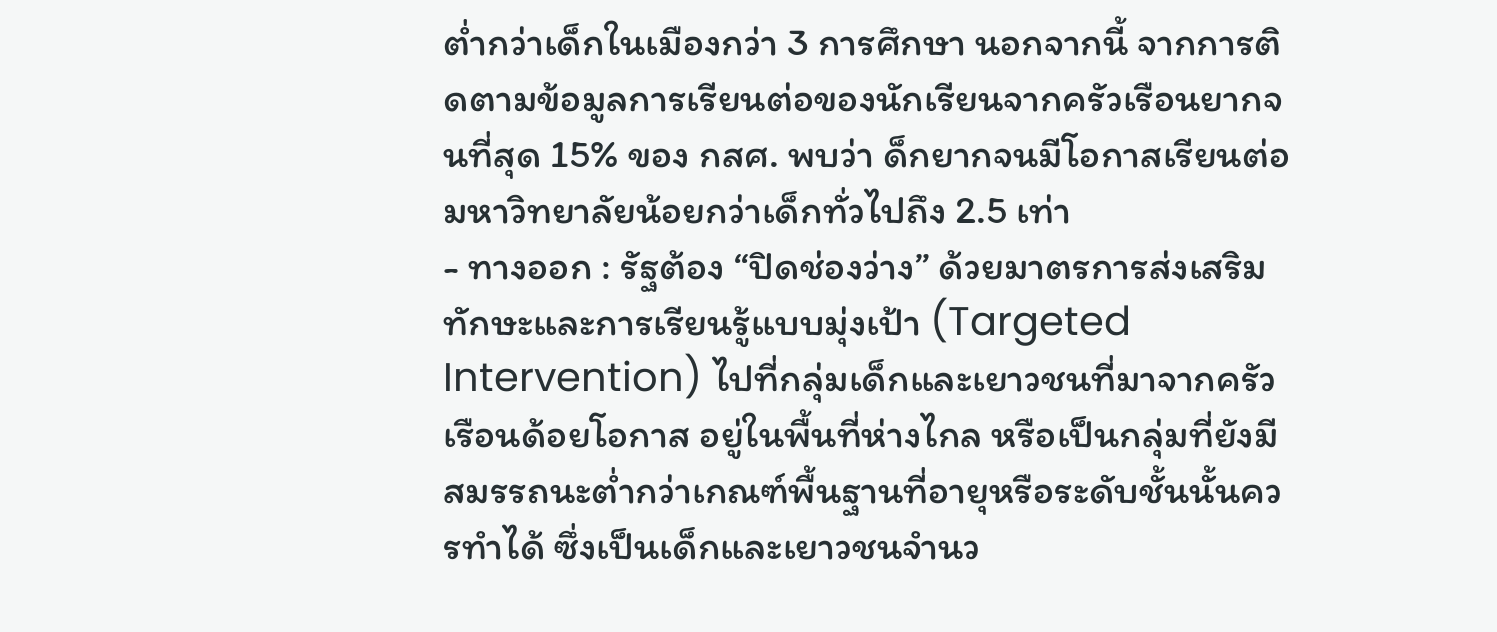ต่ำกว่าเด็กในเมืองกว่า 3 การศึกษา นอกจากนี้ จากการติดตามข้อมูลการเรียนต่อของนักเรียนจากครัวเรือนยากจนที่สุด 15% ของ กสศ. พบว่า ด็กยากจนมีโอกาสเรียนต่อมหาวิทยาลัยน้อยกว่าเด็กทั่วไปถึง 2.5 เท่า
- ทางออก : รัฐต้อง “ปิดช่องว่าง” ด้วยมาตรการส่งเสริมทักษะและการเรียนรู้แบบมุ่งเป้า (Targeted Intervention) ไปที่กลุ่มเด็กและเยาวชนที่มาจากครัวเรือนด้อยโอกาส อยู่ในพื้นที่ห่างไกล หรือเป็นกลุ่มที่ยังมีสมรรถนะต่ำกว่าเกณฑ์พื้นฐานที่อายุหรือระดับชั้นนั้นควรทำได้ ซึ่งเป็นเด็กและเยาวชนจำนว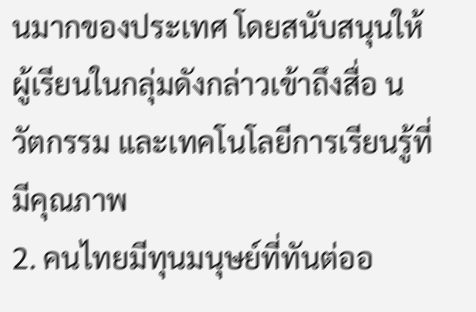นมากของประเทศ โดยสนับสนุนให้ผู้เรียนในกลุ่มดังกล่าวเข้าถึงสื่อ นวัตกรรม และเทคโนโลยีการเรียนรู้ที่มีคุณภาพ
2. คนไทยมีทุนมนุษย์ที่ทันต่ออ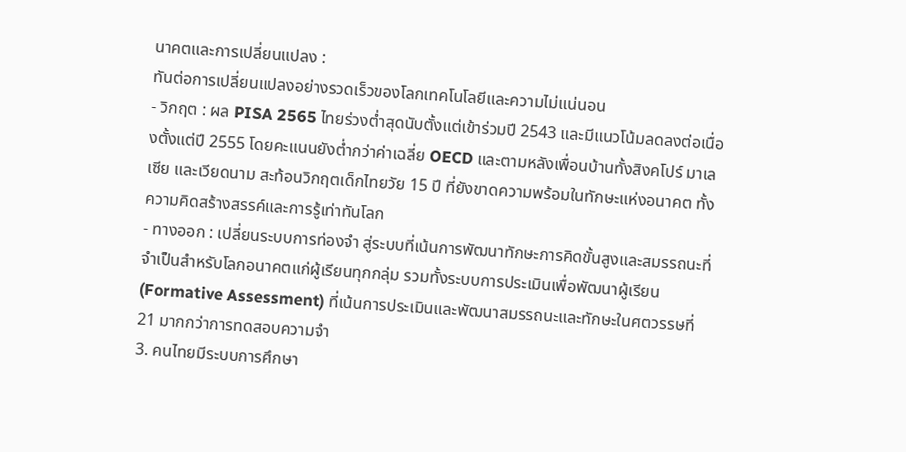นาคตและการเปลี่ยนแปลง :
ทันต่อการเปลี่ยนแปลงอย่างรวดเร็วของโลกเทคโนโลยีและความไม่แน่นอน
- วิกฤต : ผล PISA 2565 ไทยร่วงต่ำสุดนับตั้งแต่เข้าร่วมปี 2543 และมีแนวโน้มลดลงต่อเนื่องตั้งแต่ปี 2555 โดยคะแนนยังต่ำกว่าค่าเฉลี่ย OECD และตามหลังเพื่อนบ้านทั้งสิงคโปร์ มาเลเซีย และเวียดนาม สะท้อนวิกฤตเด็กไทยวัย 15 ปี ที่ยังขาดความพร้อมในทักษะแห่งอนาคต ทั้งความคิดสร้างสรรค์และการรู้เท่าทันโลก
- ทางออก : เปลี่ยนระบบการท่องจำ สู่ระบบที่เน้นการพัฒนาทักษะการคิดขั้นสูงและสมรรถนะที่จำเป็นสำหรับโลกอนาคตแก่ผู้เรียนทุกกลุ่ม รวมทั้งระบบการประเมินเพื่อพัฒนาผู้เรียน (Formative Assessment) ที่เน้นการประเมินและพัฒนาสมรรถนะและทักษะในศตวรรษที่ 21 มากกว่าการทดสอบความจำ
3. คนไทยมีระบบการศึกษา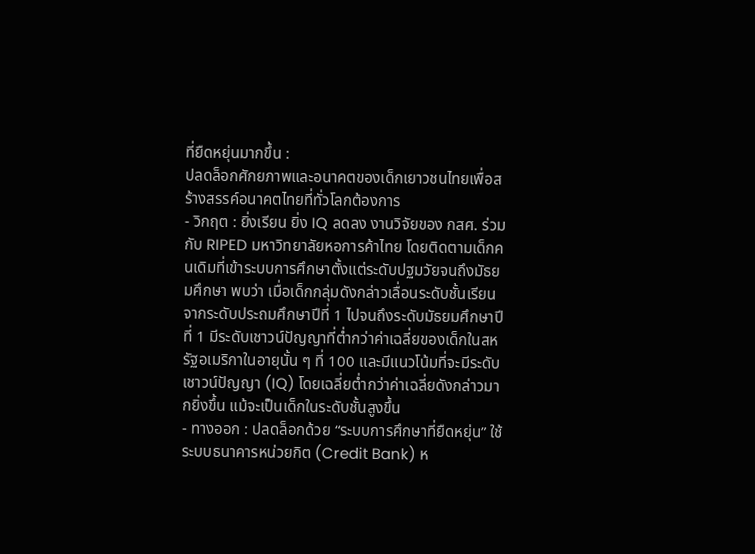ที่ยืดหยุ่นมากขึ้น :
ปลดล็อกศักยภาพและอนาคตของเด็กเยาวชนไทยเพื่อสร้างสรรค์อนาคตไทยที่ทั่วโลกต้องการ
- วิกฤต : ยิ่งเรียน ยิ่ง IQ ลดลง งานวิจัยของ กสศ. ร่วมกับ RIPED มหาวิทยาลัยหอการค้าไทย โดยติดตามเด็กคนเดิมที่เข้าระบบการศึกษาตั้งแต่ระดับปฐมวัยจนถึงมัธยมศึกษา พบว่า เมื่อเด็กกลุ่มดังกล่าวเลื่อนระดับชั้นเรียนจากระดับประถมศึกษาปีที่ 1 ไปจนถึงระดับมัธยมศึกษาปีที่ 1 มีระดับเชาวน์ปัญญาที่ต่ำกว่าค่าเฉลี่ยของเด็กในสหรัฐอเมริกาในอายุนั้น ๆ ที่ 100 และมีแนวโน้มที่จะมีระดับเชาวน์ปัญญา (IQ) โดยเฉลี่ยต่ำกว่าค่าเฉลี่ยดังกล่าวมากยิ่งขึ้น แม้จะเป็นเด็กในระดับชั้นสูงขึ้น
- ทางออก : ปลดล็อกด้วย “ระบบการศึกษาที่ยืดหยุ่น” ใช้ระบบธนาคารหน่วยกิต (Credit Bank) ห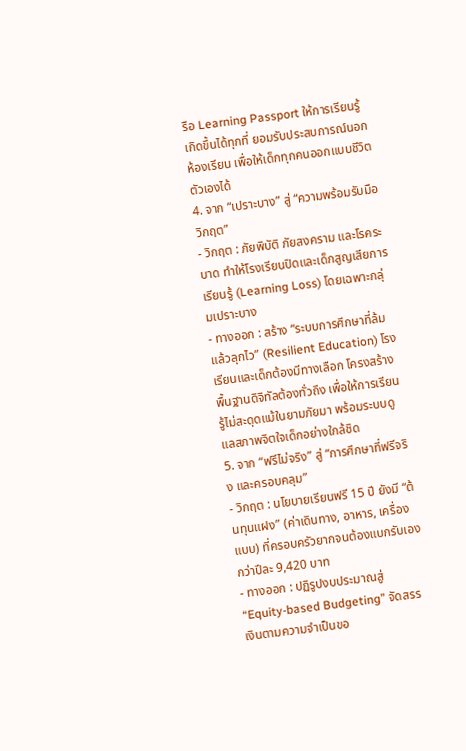รือ Learning Passport ให้การเรียนรู้เกิดขึ้นได้ทุกที่ ยอมรับประสบการณ์นอกห้องเรียน เพื่อให้เด็กทุกคนออกแบบชีวิตตัวเองได้
4. จาก “เปราะบาง” สู่ “ความพร้อมรับมือวิกฤต”
- วิกฤต : ภัยพิบัติ ภัยสงคราม และโรคระบาด ทำให้โรงเรียนปิดและเด็กสูญเสียการเรียนรู้ (Learning Loss) โดยเฉพาะกลุ่มเปราะบาง
- ทางออก : สร้าง “ระบบการศึกษาที่ล้มแล้วลุกไว” (Resilient Education) โรงเรียนและเด็กต้องมีทางเลือก โครงสร้างพื้นฐานดิจิทัลต้องทั่วถึง เพื่อให้การเรียนรู้ไม่สะดุดแม้ในยามภัยมา พร้อมระบบดูแลสภาพจิตใจเด็กอย่างใกล้ชิด
5. จาก “ฟรีไม่จริง” สู่ “การศึกษาที่ฟรีจริง และครอบคลุม”
- วิกฤต : นโยบายเรียนฟรี 15 ปี ยังมี “ต้นทุนแฝง” (ค่าเดินทาง, อาหาร, เครื่องแบบ) ที่ครอบครัวยากจนต้องแบกรับเองกว่าปีละ 9,420 บาท
- ทางออก : ปฏิรูปงบประมาณสู่ “Equity-based Budgeting” จัดสรรเงินตามความจำเป็นขอ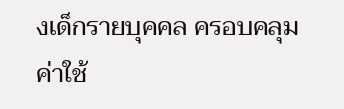งเด็กรายบุคคล ครอบคลุมค่าใช้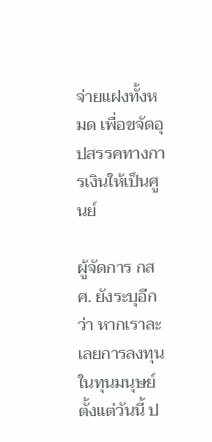จ่ายแฝงทั้งหมด เพื่อขจัดอุปสรรคทางการเงินให้เป็นศูนย์

ผู้จัดการ กสศ. ยังระบุอีกว่า หากเราละเลยการลงทุนในทุนมนุษย์ตั้งแต่วันนี้ ป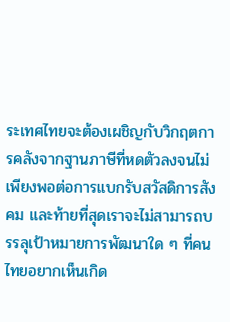ระเทศไทยจะต้องเผชิญกับวิกฤตการคลังจากฐานภาษีที่หดตัวลงจนไม่เพียงพอต่อการแบกรับสวัสดิการสังคม และท้ายที่สุดเราจะไม่สามารถบรรลุเป้าหมายการพัฒนาใด ๆ ที่คนไทยอยากเห็นเกิด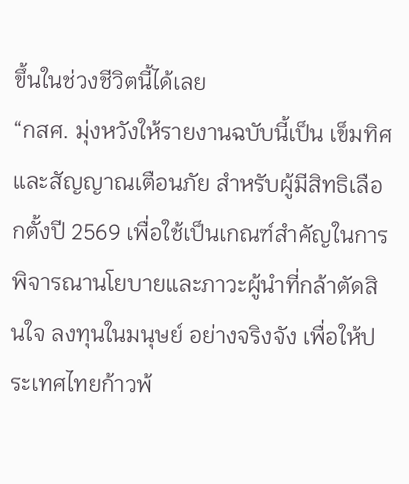ขึ้นในช่วงชีวิตนี้ได้เลย
“กสศ. มุ่งหวังให้รายงานฉบับนี้เป็น เข็มทิศและสัญญาณเตือนภัย สำหรับผู้มีสิทธิเลือกตั้งปี 2569 เพื่อใช้เป็นเกณฑ์สำคัญในการพิจารณานโยบายและภาวะผู้นำที่กล้าตัดสินใจ ลงทุนในมนุษย์ อย่างจริงจัง เพื่อให้ประเทศไทยก้าวพ้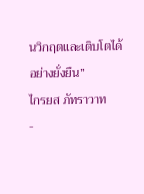นวิกฤตและเติบโตได้อย่างยั่งยืน”
ไกรยส ภัทราวาท
-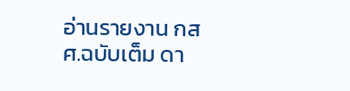อ่านรายงาน กสศ.ฉบับเต็ม ดา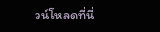วน์โหลดที่นี่